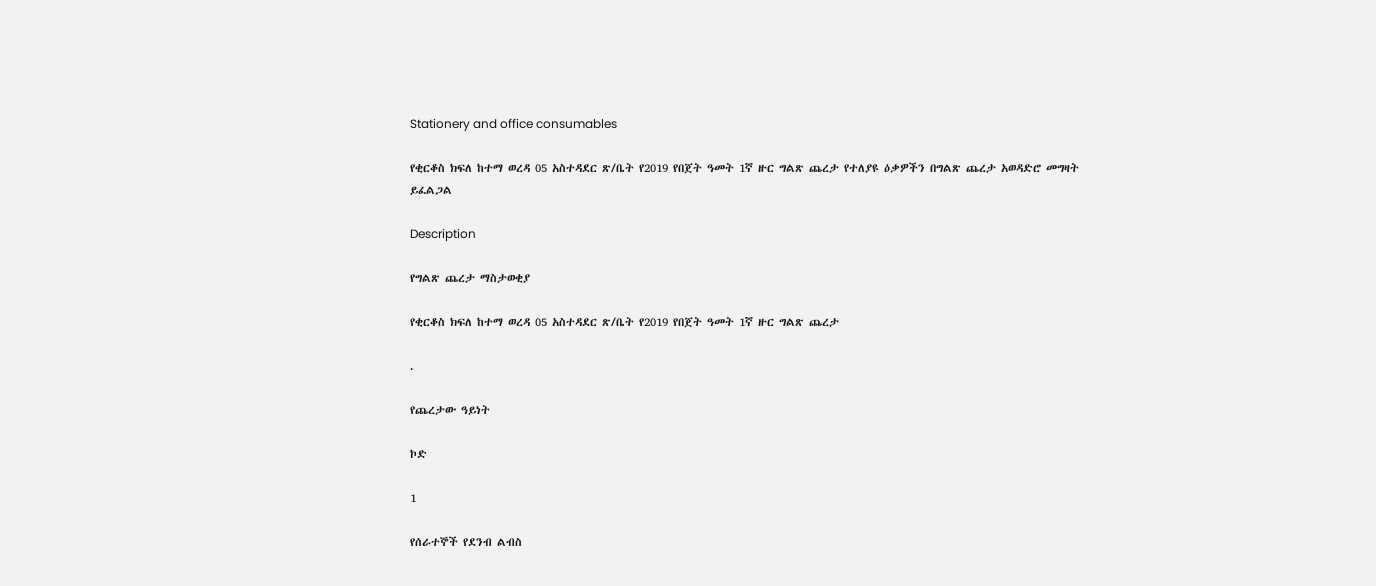Stationery and office consumables

የቂርቆስ ክፍለ ከተማ ወረዳ 05 አስተዳደር ጽ/ቤት የ2019 የበጀት ዓመት 1ኛ ዙር ግልጽ ጨረታ የተለያዩ ዕቃዎችን በግልጽ ጨረታ አወዳድሮ መግዛት ይፈልጋል

Description

የግልጽ ጨረታ ማስታወቂያ

የቂርቆስ ክፍለ ከተማ ወረዳ 05 አስተዳደር ጽ/ቤት የ2019 የበጀት ዓመት 1ኛ ዙር ግልጽ ጨረታ

.

የጨረታው ዓይነት

ኮድ

1

የሰራተኞች የደንብ ልብስ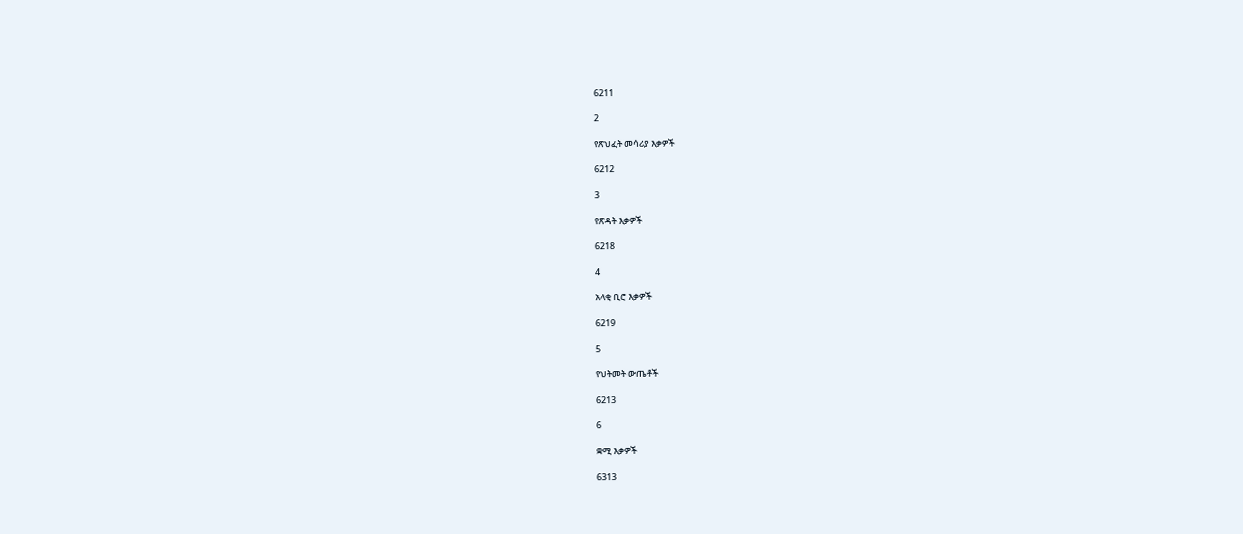6211

2

የጽህፈት መሳሪያ እቃዎች

6212

3

የጽዳት እቃዎች

6218

4

አላቂ ቢሮ እቃዎች

6219

5

የህትመት ውጤቶች

6213

6

ቋሚ እቃዎች

6313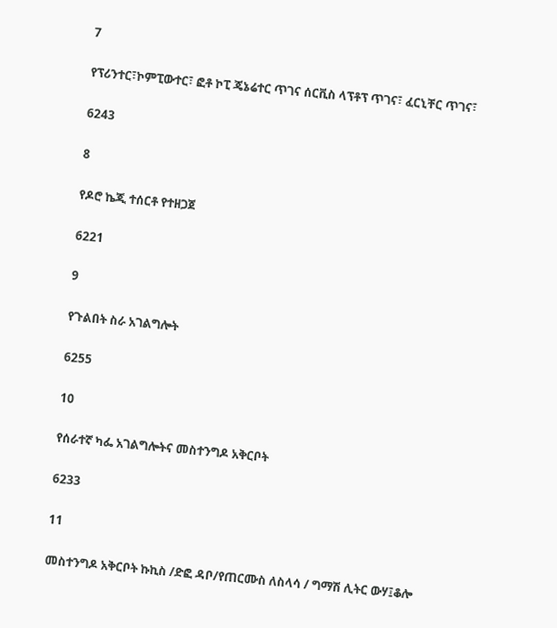7

የፕሪንተር፣ኮምፒውተር፣ ፎቶ ኮፒ ጄኔሬተር ጥገና ሰርቪስ ላፕቶፕ ጥገና፣ ፈርኒቸር ጥገና፣

6243

8

የዶሮ ኬጂ ተሰርቶ የተዘጋጀ

6221

9

የጉልበት ስራ አገልግሎት

6255

10

የሰራተኛ ካፌ አገልግሎትና መስተንግዶ አቅርቦት

6233

11

መስተንግዶ አቅርቦት ኩኪስ /ድፎ ዳቦ/የጠርሙስ ለስላሳ / ግማሽ ሊትር ውሃ፤ቆሎ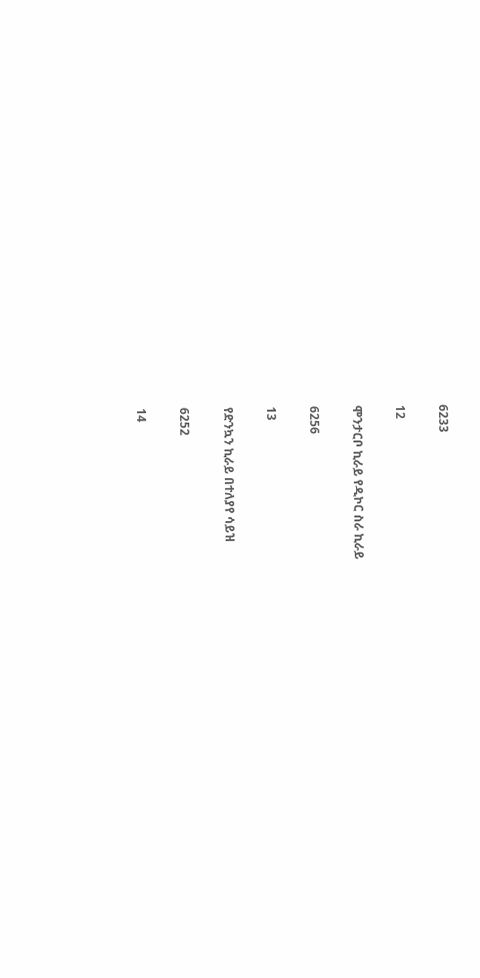6233

12

ሞንታርቦ ኪራይ የዲኮር ስራ ኪራይ

6256

13

የድንኳን ኪራይ በተለያየ ሳይዝ

6252

14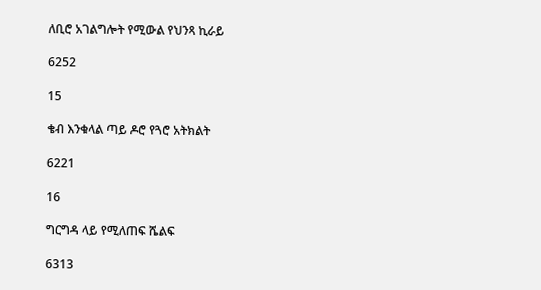ለቢሮ አገልግሎት የሚውል የህንጻ ኪራይ

6252

15

ቄብ እንቁላል ጣይ ዶሮ የጓሮ አትክልት

6221

16

ግርግዳ ላይ የሚለጠፍ ሼልፍ

6313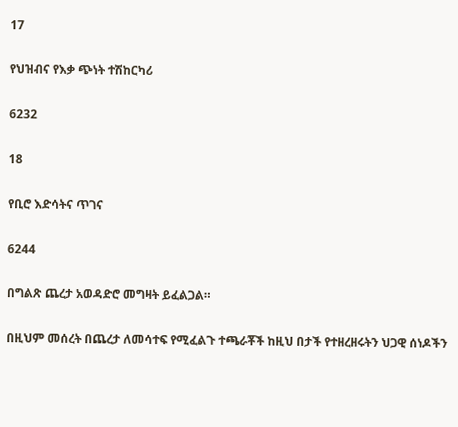17

የህዝብና የእቃ ጭነት ተሽከርካሪ

6232

18

የቢሮ እድሳትና ጥገና

6244

በግልጽ ጨረታ አወዳድሮ መግዛት ይፈልጋል።

በዚህም መሰረት በጨረታ ለመሳተፍ የሚፈልጉ ተጫራቾች ከዚህ በታች የተዘረዘሩትን ህጋዊ ሰነዶችን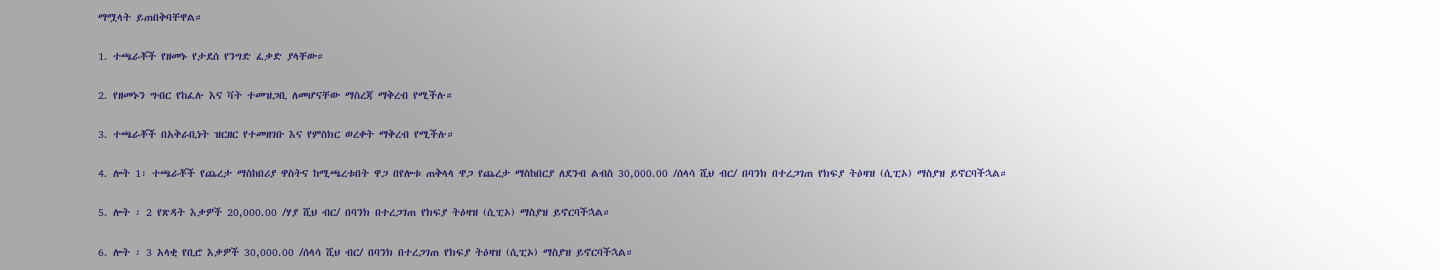ማሟላት ይጠበቅባቸዋል።

1. ተጫራቾች የዘመኑ የታደሰ የንግድ ፈቃድ ያላቸው።

2. የዘመኑን ግብር የከፈሉ እና ቫት ተመዝጋቢ ለመሆናቸው ማስረጃ ማቅረብ የሚችሉ።

3. ተጫራቾች በአቅራቢነት ዝርዘር የተመዘገቡ እና የምስክር ወረቀት ማቅረብ የሚችሉ።

4. ሎት 1፡ ተጫራቾች የጨረታ ማስከበሪያ ዋስትና ከሚጫረቱበት ዋጋ በየሎቱ ጠቅላላ ዋጋ የጨረታ ማስከበርያ ለደንብ ልብስ 30,000.00 /ሰላሳ ሺህ ብር/ በባንክ በተረጋገጠ የክፍያ ትዕዛዝ (ሲፒኦ) ማስያዝ ይኖርባችኋል።

5. ሎት ፡ 2 የጽዳት እቃዎች 20,000.00 /ሃያ ሺህ ብር/ በባንክ በተረጋገጠ የክፍያ ትዕዛዝ (ሲፒኦ) ማስያዝ ይኖርባችኋል።

6. ሎት ፡ 3 አላቂ የቢሮ እቃዎች 30,000.00 /ሰላሳ ሺህ ብር/ በባንክ በተረጋገጠ የክፍያ ትዕዛዝ (ሲፒኦ) ማስያዝ ይኖርባችኋል።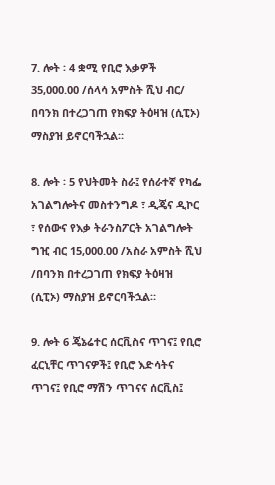7. ሎት ፡ 4 ቋሚ የቢሮ እቃዎች 35,000.00 /ሰላሳ አምስት ሺህ ብር/ በባንክ በተረጋገጠ የክፍያ ትዕዛዝ (ሲፒኦ) ማስያዝ ይኖርባችኋል።

8. ሎት ፡ 5 የህትመት ስራ፤ የሰራተኛ የካፌ አገልግሎትና መስተንግዶ ፣ ዲጄና ዲኮር ፣ የሰውና የእቃ ትራንስፖርት አገልግሎት ግዢ ብር 15,000.00 /አስራ አምስት ሺህ /በባንክ በተረጋገጠ የክፍያ ትዕዛዝ (ሲፒኦ) ማስያዝ ይኖርባችኋል።

9. ሎት 6 ጄኔሬተር ሰርቪስና ጥገና፤ የቢሮ ፈርኒቸር ጥገናዎች፤ የቢሮ እድሳትና ጥገና፤ የቢሮ ማሽን ጥገናና ሰርቪስ፤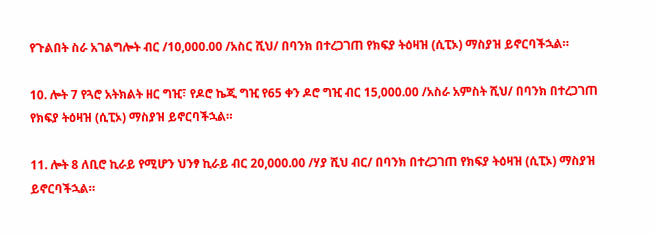የጉልበት ስራ አገልግሎት ብር /10,000.00 /አስር ሺህ/ በባንክ በተረጋገጠ የክፍያ ትዕዛዝ (ሲፒኦ) ማስያዝ ይኖርባችኋል።

10. ሎት 7 የጓሮ አትክልት ዘር ግዢ፣ የዶሮ ኬጂ ግዢ የ65 ቀን ዶሮ ግዢ ብር 15,000.00 /አስራ አምስት ሺህ/ በባንክ በተረጋገጠ የክፍያ ትዕዛዝ (ሲፒኦ) ማስያዝ ይኖርባችኋል።

11. ሎት 8 ለቢሮ ኪራይ የሚሆን ህንፃ ኪራይ ብር 20,000.00 /ሃያ ሺህ ብር/ በባንክ በተረጋገጠ የክፍያ ትዕዛዝ (ሲፒኦ) ማስያዝ ይኖርባችኋል።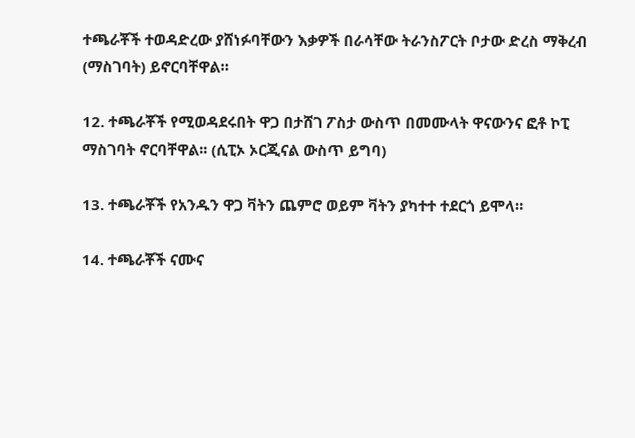ተጫራቾች ተወዳድረው ያሸነፉባቸውን እቃዎች በራሳቸው ትራንስፖርት ቦታው ድረስ ማቅረብ (ማስገባት) ይኖርባቸዋል።

12. ተጫራቾች የሚወዳደሩበት ዋጋ በታሸገ ፖስታ ውስጥ በመሙላት ዋናውንና ፎቶ ኮፒ ማስገባት ኖርባቸዋል፡፡ (ሲፒኦ ኦርጂናል ውስጥ ይግባ)

13. ተጫራቾች የአንዱን ዋጋ ቫትን ጨምሮ ወይም ቫትን ያካተተ ተደርጎ ይሞላ።

14. ተጫራቾች ናሙና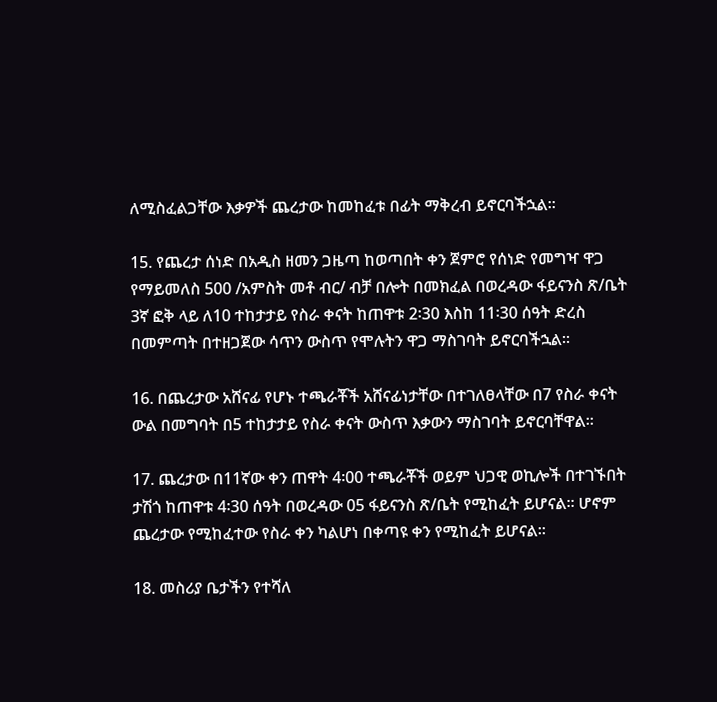ለሚስፈልጋቸው እቃዎች ጨረታው ከመከፈቱ በፊት ማቅረብ ይኖርባችኋል።

15. የጨረታ ሰነድ በአዲስ ዘመን ጋዜጣ ከወጣበት ቀን ጀምሮ የሰነድ የመግዣ ዋጋ የማይመለስ 500 /አምስት መቶ ብር/ ብቻ በሎት በመክፈል በወረዳው ፋይናንስ ጽ/ቤት 3ኛ ፎቅ ላይ ለ10 ተከታታይ የስራ ቀናት ከጠዋቱ 2፡30 እስከ 11፡30 ሰዓት ድረስ በመምጣት በተዘጋጀው ሳጥን ውስጥ የሞሉትን ዋጋ ማስገባት ይኖርባችኋል።

16. በጨረታው አሸናፊ የሆኑ ተጫራቾች አሸናፊነታቸው በተገለፀላቸው በ7 የስራ ቀናት ውል በመግባት በ5 ተከታታይ የስራ ቀናት ውስጥ እቃውን ማስገባት ይኖርባቸዋል።

17. ጨረታው በ11ኛው ቀን ጠዋት 4፡00 ተጫራቾች ወይም ህጋዊ ወኪሎች በተገኙበት ታሽጎ ከጠዋቱ 4፡30 ሰዓት በወረዳው 05 ፋይናንስ ጽ/ቤት የሚከፈት ይሆናል፡፡ ሆኖም ጨረታው የሚከፈተው የስራ ቀን ካልሆነ በቀጣዩ ቀን የሚከፈት ይሆናል።

18. መስሪያ ቤታችን የተሻለ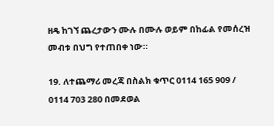ዘዴ ከገኘ ጨረታውን ሙሉ በሙሉ ወይም በከፊል የመሰረዝ መብቱ በህግ የተጠበቀ ነው።

19. ለተጨማሪ መረጃ በስልክ ቁጥር 0114 165 909 / 0114 703 280 በመደወል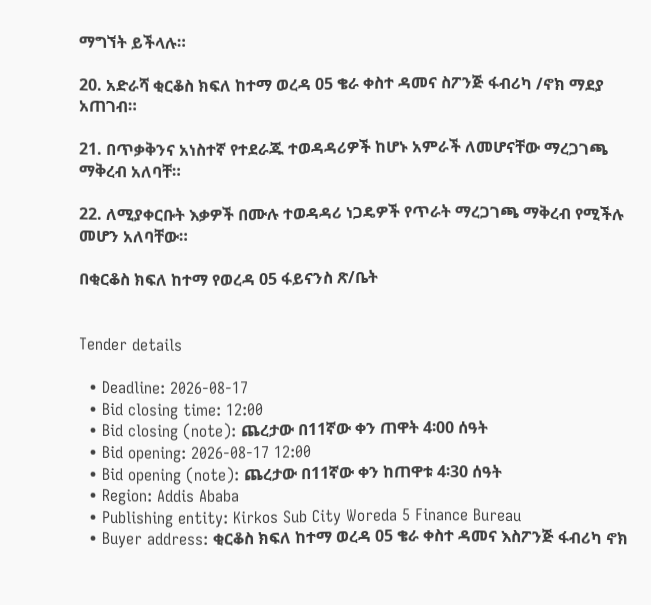ማግኘት ይችላሉ።

20. አድራሻ ቂርቆስ ክፍለ ከተማ ወረዳ 05 ቄራ ቀስተ ዳመና ስፖንጅ ፋብሪካ /ኖክ ማደያ አጠገብ።

21. በጥቃቅንና አነስተኛ የተደራጁ ተወዳዳሪዎች ከሆኑ አምራች ለመሆናቸው ማረጋገጫ ማቅረብ አለባቸ።

22. ለሚያቀርቡት እቃዎች በሙሉ ተወዳዳሪ ነጋዴዎች የጥራት ማረጋገጫ ማቅረብ የሚችሉ መሆን አለባቸው።

በቂርቆስ ክፍለ ከተማ የወረዳ 05 ፋይናንስ ጽ/ቤት


Tender details

  • Deadline: 2026-08-17
  • Bid closing time: 12:00
  • Bid closing (note): ጨረታው በ11ኛው ቀን ጠዋት 4፡00 ሰዓት
  • Bid opening: 2026-08-17 12:00
  • Bid opening (note): ጨረታው በ11ኛው ቀን ከጠዋቱ 4፡30 ሰዓት
  • Region: Addis Ababa
  • Publishing entity: Kirkos Sub City Woreda 5 Finance Bureau
  • Buyer address: ቂርቆስ ክፍለ ከተማ ወረዳ 05 ቄራ ቀስተ ዳመና እስፖንጅ ፋብሪካ ኖክ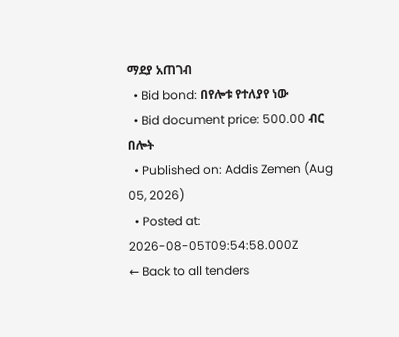ማደያ አጠገብ
  • Bid bond: በየሎቱ የተለያየ ነው
  • Bid document price: 500.00 ብር በሎት
  • Published on: Addis Zemen (Aug 05, 2026)
  • Posted at: 2026-08-05T09:54:58.000Z
← Back to all tenders